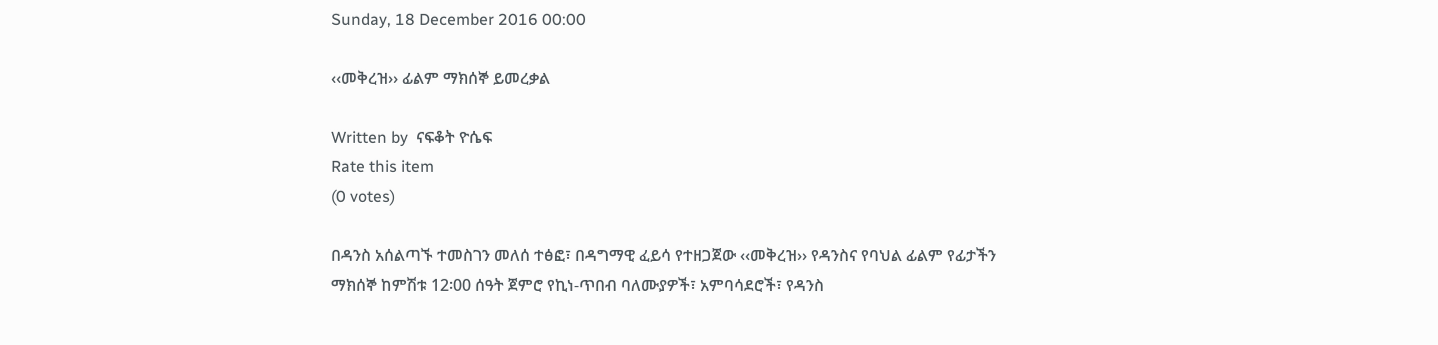Sunday, 18 December 2016 00:00

‹‹መቅረዝ›› ፊልም ማክሰኞ ይመረቃል

Written by  ናፍቆት ዮሴፍ
Rate this item
(0 votes)

በዳንስ አሰልጣኙ ተመስገን መለሰ ተፅፎ፣ በዳግማዊ ፈይሳ የተዘጋጀው ‹‹መቅረዝ›› የዳንስና የባህል ፊልም የፊታችን ማክሰኞ ከምሽቱ 12፡00 ሰዓት ጀምሮ የኪነ-ጥበብ ባለሙያዎች፣ አምባሳደሮች፣ የዳንስ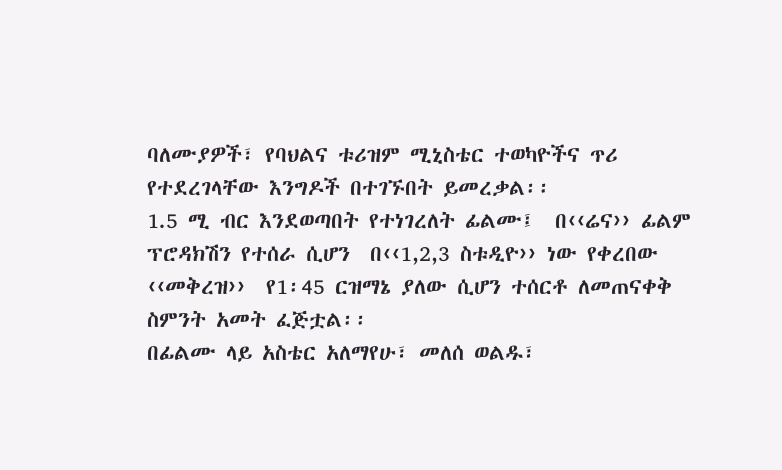ባለሙያዎች፣ የባህልና ቱሪዝም ሚኒስቴር ተወካዮችና ጥሪ የተደረገላቸው እንግዶች በተገኙበት ይመረቃል፡፡
1.5 ሚ ብር እንደወጣበት የተነገረለት ፊልሙ፤  በ‹‹ሬና›› ፊልም ፕሮዳክሽን የተሰራ ሲሆን  በ‹‹1,2,3 ስቱዲዮ›› ነው የቀረበው ‹‹መቅረዝ››  የ1፡45 ርዝማኔ ያለው ሲሆን ተሰርቶ ለመጠናቀቅ ስምንት አመት ፈጅቷል፡፡
በፊልሙ ላይ አስቴር አለማየሁ፣ መለሰ ወልዱ፣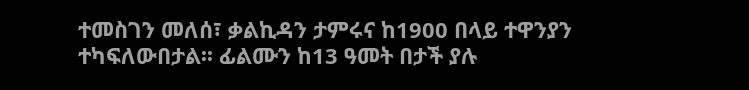ተመስገን መለሰ፣ ቃልኪዳን ታምሩና ከ1900 በላይ ተዋንያን ተካፍለውበታል፡፡ ፊልሙን ከ13 ዓመት በታች ያሉ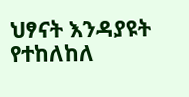ህፃናት እንዳያዩት የተከለከለ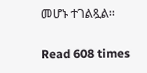መሆኑ ተገልጿል፡፡

Read 608 times